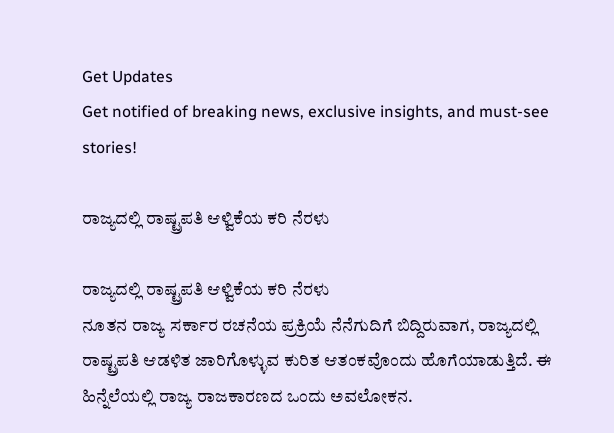Get Updates
Get notified of breaking news, exclusive insights, and must-see stories!

ರಾಜ್ಯದಲ್ಲಿ ರಾಷ್ಟ್ರಪತಿ ಆಳ್ವಿಕೆಯ ಕರಿ ನೆರಳು

ರಾಜ್ಯದಲ್ಲಿ ರಾಷ್ಟ್ರಪತಿ ಆಳ್ವಿಕೆಯ ಕರಿ ನೆರಳು
ನೂತನ ರಾಜ್ಯ ಸರ್ಕಾರ ರಚನೆಯ ಪ್ರಕ್ರಿಯೆ ನೆನೆಗುದಿಗೆ ಬಿದ್ದಿರುವಾಗ, ರಾಜ್ಯದಲ್ಲಿ ರಾಷ್ಟ್ರಪತಿ ಆಡಳಿತ ಜಾರಿಗೊಳ್ಳುವ ಕುರಿತ ಆತಂಕವೊಂದು ಹೊಗೆಯಾಡುತ್ತಿದೆ. ಈ ಹಿನ್ನೆಲೆಯಲ್ಲಿ ರಾಜ್ಯ ರಾಜಕಾರಣದ ಒಂದು ಅವಲೋಕನ.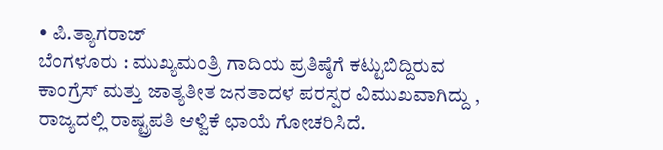• ಪಿ.ತ್ಯಾಗರಾಜ್‌
ಬೆಂಗಳೂರು : ಮುಖ್ಯಮಂತ್ರಿ ಗಾದಿಯ ಪ್ರತಿಷ್ಠೆಗೆ ಕಟ್ಟುಬಿದ್ದಿರುವ ಕಾಂಗ್ರೆಸ್‌ ಮತ್ತು ಜಾತ್ಯತೀತ ಜನತಾದಳ ಪರಸ್ಪರ ವಿಮುಖವಾಗಿದ್ದು , ರಾಜ್ಯದಲ್ಲಿ ರಾಷ್ಟ್ರಪತಿ ಆಳ್ವಿಕೆ ಛಾಯೆ ಗೋಚರಿಸಿದೆ.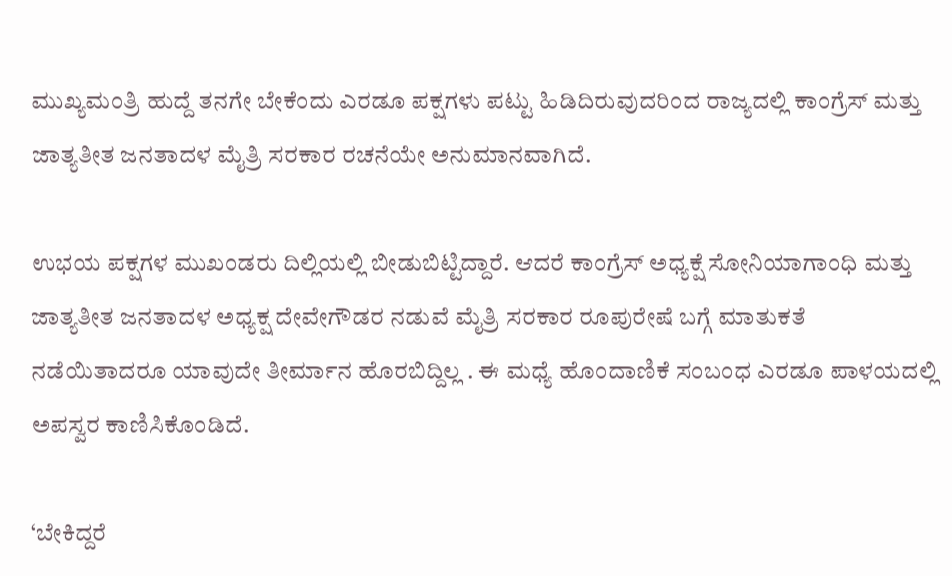ಮುಖ್ಯಮಂತ್ರಿ ಹುದ್ದೆ ತನಗೇ ಬೇಕೆಂದು ಎರಡೂ ಪಕ್ಷಗಳು ಪಟ್ಟು ಹಿಡಿದಿರುವುದರಿಂದ ರಾಜ್ಯದಲ್ಲಿ ಕಾಂಗ್ರೆಸ್‌ ಮತ್ತು ಜಾತ್ಯತೀತ ಜನತಾದಳ ಮೈತ್ರಿ ಸರಕಾರ ರಚನೆಯೇ ಅನುಮಾನವಾಗಿದೆ.

ಉಭಯ ಪಕ್ಷಗಳ ಮುಖಂಡರು ದಿಲ್ಲಿಯಲ್ಲಿ ಬೀಡುಬಿಟ್ಟಿದ್ದಾರೆ. ಆದರೆ ಕಾಂಗ್ರೆಸ್‌ ಅಧ್ಯಕ್ಷೆ ಸೋನಿಯಾಗಾಂಧಿ ಮತ್ತು ಜಾತ್ಯತೀತ ಜನತಾದಳ ಅಧ್ಯಕ್ಷ ದೇವೇಗೌಡರ ನಡುವೆ ಮೈತ್ರಿ ಸರಕಾರ ರೂಪುರೇಷೆ ಬಗ್ಗೆ ಮಾತುಕತೆ ನಡೆಯಿತಾದರೂ ಯಾವುದೇ ತೀರ್ಮಾನ ಹೊರಬಿದ್ದಿಲ್ಲ . ಈ ಮಧ್ಯೆ ಹೊಂದಾಣಿಕೆ ಸಂಬಂಧ ಎರಡೂ ಪಾಳಯದಲ್ಲಿ ಅಪಸ್ವರ ಕಾಣಿಸಿಕೊಂಡಿದೆ.

‘ಬೇಕಿದ್ದರೆ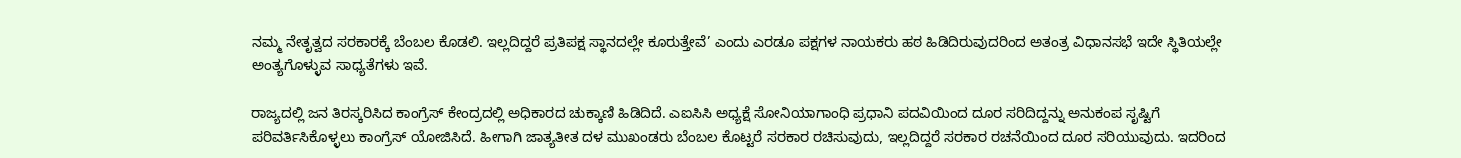ನಮ್ಮ ನೇತೃತ್ವದ ಸರಕಾರಕ್ಕೆ ಬೆಂಬಲ ಕೊಡಲಿ. ಇಲ್ಲದಿದ್ದರೆ ಪ್ರತಿಪಕ್ಷ ಸ್ಥಾನದಲ್ಲೇ ಕೂರುತ್ತೇವೆ’ ಎಂದು ಎರಡೂ ಪಕ್ಷಗಳ ನಾಯಕರು ಹಠ ಹಿಡಿದಿರುವುದರಿಂದ ಅತಂತ್ರ ವಿಧಾನಸಭೆ ಇದೇ ಸ್ಥಿತಿಯಲ್ಲೇ ಅಂತ್ಯಗೊಳ್ಳುವ ಸಾಧ್ಯತೆಗಳು ಇವೆ.

ರಾಜ್ಯದಲ್ಲಿ ಜನ ತಿರಸ್ಕರಿಸಿದ ಕಾಂಗ್ರೆಸ್‌ ಕೇಂದ್ರದಲ್ಲಿ ಅಧಿಕಾರದ ಚುಕ್ಕಾಣಿ ಹಿಡಿದಿದೆ. ಎಐಸಿಸಿ ಅಧ್ಯಕ್ಷೆ ಸೋನಿಯಾಗಾಂಧಿ ಪ್ರಧಾನಿ ಪದವಿಯಿಂದ ದೂರ ಸರಿದಿದ್ದನ್ನು ಅನುಕಂಪ ಸೃಷ್ಟಿಗೆ ಪರಿವರ್ತಿಸಿಕೊಳ್ಳಲು ಕಾಂಗ್ರೆಸ್‌ ಯೋಜಿಸಿದೆ. ಹೀಗಾಗಿ ಜಾತ್ಯತೀತ ದಳ ಮುಖಂಡರು ಬೆಂಬಲ ಕೊಟ್ಟರೆ ಸರಕಾರ ರಚಿಸುವುದು, ಇಲ್ಲದಿದ್ದರೆ ಸರಕಾರ ರಚನೆಯಿಂದ ದೂರ ಸರಿಯುವುದು. ಇದರಿಂದ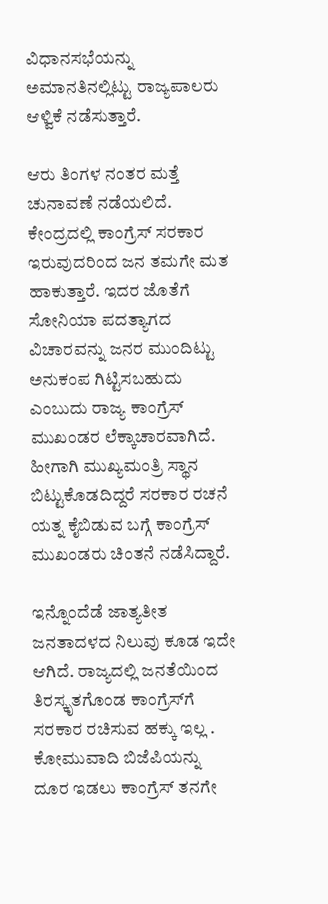ವಿಧಾನಸಭೆಯನ್ನು ಅಮಾನತಿನಲ್ಲಿಟ್ಟು ರಾಜ್ಯಪಾಲರು ಆಳ್ವಿಕೆ ನಡೆಸುತ್ತಾರೆ.

ಆರು ತಿಂಗಳ ನಂತರ ಮತ್ತೆ ಚುನಾವಣೆ ನಡೆಯಲಿದೆ. ಕೇಂದ್ರದಲ್ಲಿ ಕಾಂಗ್ರೆಸ್‌ ಸರಕಾರ ಇರುವುದರಿಂದ ಜನ ತಮಗೇ ಮತ ಹಾಕುತ್ತಾರೆ. ಇದರ ಜೊತೆಗೆ ಸೋನಿಯಾ ಪದತ್ಯಾಗದ ವಿಚಾರವನ್ನು ಜನರ ಮುಂದಿಟ್ಟು ಅನುಕಂಪ ಗಿಟ್ಟಿಸಬಹುದು ಎಂಬುದು ರಾಜ್ಯ ಕಾಂಗ್ರೆಸ್‌ ಮುಖಂಡರ ಲೆಕ್ಕಾಚಾರವಾಗಿದೆ. ಹೀಗಾಗಿ ಮುಖ್ಯಮಂತ್ರಿ ಸ್ಥಾನ ಬಿಟ್ಟುಕೊಡದಿದ್ದರೆ ಸರಕಾರ ರಚನೆ ಯತ್ನ ಕೈಬಿಡುವ ಬಗ್ಗೆ ಕಾಂಗ್ರೆಸ್‌ ಮುಖಂಡರು ಚಿಂತನೆ ನಡೆಸಿದ್ದಾರೆ.

ಇನ್ನೊಂದೆಡೆ ಜಾತ್ಯತೀತ ಜನತಾದಳದ ನಿಲುವು ಕೂಡ ಇದೇ ಆಗಿದೆ. ರಾಜ್ಯದಲ್ಲಿ ಜನತೆಯಿಂದ ತಿರಸ್ಕೃತಗೊಂಡ ಕಾಂಗ್ರೆಸ್‌ಗೆ ಸರಕಾರ ರಚಿಸುವ ಹಕ್ಕು ಇಲ್ಲ . ಕೋಮುವಾದಿ ಬಿಜೆಪಿಯನ್ನು ದೂರ ಇಡಲು ಕಾಂಗ್ರೆಸ್‌ ತನಗೇ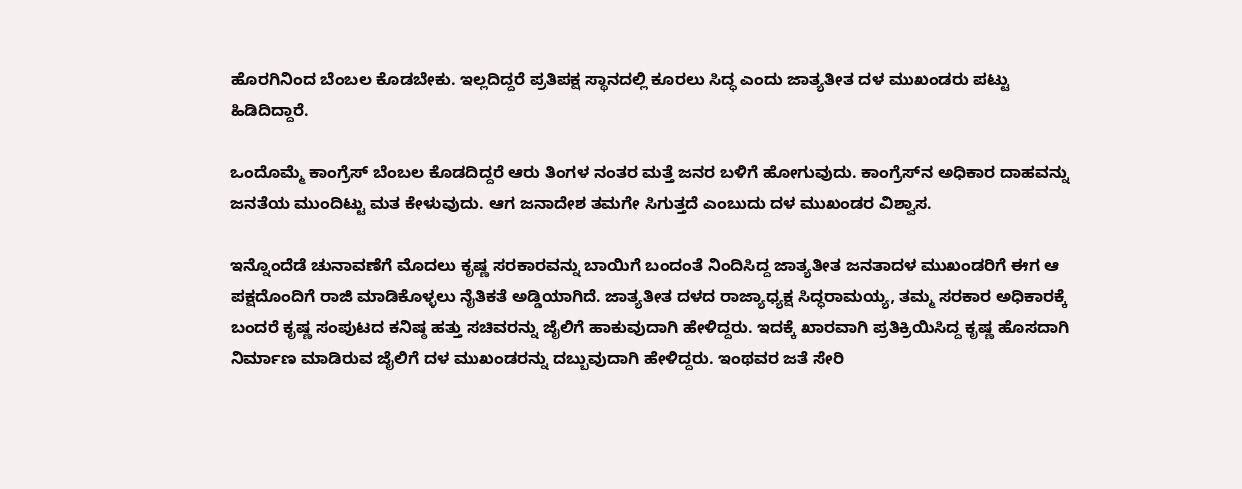ಹೊರಗಿನಿಂದ ಬೆಂಬಲ ಕೊಡಬೇಕು. ಇಲ್ಲದಿದ್ದರೆ ಪ್ರತಿಪಕ್ಷ ಸ್ಥಾನದಲ್ಲಿ ಕೂರಲು ಸಿದ್ಧ ಎಂದು ಜಾತ್ಯತೀತ ದಳ ಮುಖಂಡರು ಪಟ್ಟು ಹಿಡಿದಿದ್ದಾರೆ.

ಒಂದೊಮ್ಮೆ ಕಾಂಗ್ರೆಸ್‌ ಬೆಂಬಲ ಕೊಡದಿದ್ದರೆ ಆರು ತಿಂಗಳ ನಂತರ ಮತ್ತೆ ಜನರ ಬಳಿಗೆ ಹೋಗುವುದು. ಕಾಂಗ್ರೆಸ್‌ನ ಅಧಿಕಾರ ದಾಹವನ್ನು ಜನತೆಯ ಮುಂದಿಟ್ಟು ಮತ ಕೇಳುವುದು. ಆಗ ಜನಾದೇಶ ತಮಗೇ ಸಿಗುತ್ತದೆ ಎಂಬುದು ದಳ ಮುಖಂಡರ ವಿಶ್ವಾಸ.

ಇನ್ನೊಂದೆಡೆ ಚುನಾವಣೆಗೆ ಮೊದಲು ಕೃಷ್ಣ ಸರಕಾರವನ್ನು ಬಾಯಿಗೆ ಬಂದಂತೆ ನಿಂದಿಸಿದ್ದ ಜಾತ್ಯತೀತ ಜನತಾದಳ ಮುಖಂಡರಿಗೆ ಈಗ ಆ ಪಕ್ಷದೊಂದಿಗೆ ರಾಜಿ ಮಾಡಿಕೊಳ್ಳಲು ನೈತಿಕತೆ ಅಡ್ಡಿಯಾಗಿದೆ. ಜಾತ್ಯತೀತ ದಳದ ರಾಜ್ಯಾಧ್ಯಕ್ಷ ಸಿದ್ಧರಾಮಯ್ಯ, ತಮ್ಮ ಸರಕಾರ ಅಧಿಕಾರಕ್ಕೆ ಬಂದರೆ ಕೃಷ್ಣ ಸಂಪುಟದ ಕನಿಷ್ಠ ಹತ್ತು ಸಚಿವರನ್ನು ಜೈಲಿಗೆ ಹಾಕುವುದಾಗಿ ಹೇಳಿದ್ದರು. ಇದಕ್ಕೆ ಖಾರವಾಗಿ ಪ್ರತಿಕ್ರಿಯಿಸಿದ್ದ ಕೃಷ್ಣ ಹೊಸದಾಗಿ ನಿರ್ಮಾಣ ಮಾಡಿರುವ ಜೈಲಿಗೆ ದಳ ಮುಖಂಡರನ್ನು ದಬ್ಬುವುದಾಗಿ ಹೇಳಿದ್ದರು. ಇಂಥವರ ಜತೆ ಸೇರಿ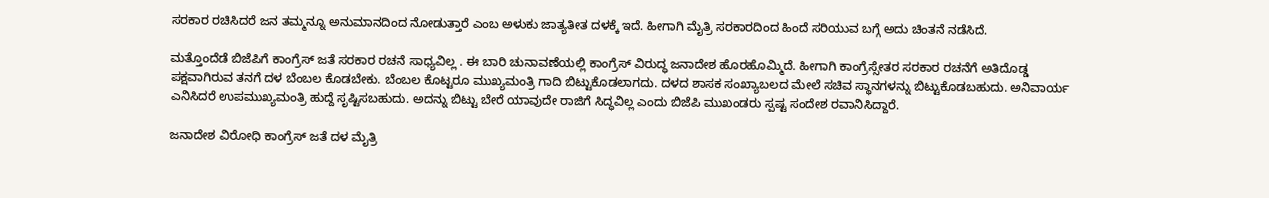ಸರಕಾರ ರಚಿಸಿದರೆ ಜನ ತಮ್ಮನ್ನೂ ಅನುಮಾನದಿಂದ ನೋಡುತ್ತಾರೆ ಎಂಬ ಅಳುಕು ಜಾತ್ಯತೀತ ದಳಕ್ಕೆ ಇದೆ. ಹೀಗಾಗಿ ಮೈತ್ರಿ ಸರಕಾರದಿಂದ ಹಿಂದೆ ಸರಿಯುವ ಬಗ್ಗೆ ಅದು ಚಿಂತನೆ ನಡೆಸಿದೆ.

ಮತ್ತೊಂದೆಡೆ ಬಿಜೆಪಿಗೆ ಕಾಂಗ್ರೆಸ್‌ ಜತೆ ಸರಕಾರ ರಚನೆ ಸಾಧ್ಯವಿಲ್ಲ . ಈ ಬಾರಿ ಚುನಾವಣೆಯಲ್ಲಿ ಕಾಂಗ್ರೆಸ್‌ ವಿರುದ್ಧ ಜನಾದೇಶ ಹೊರಹೊಮ್ಮಿದೆ. ಹೀಗಾಗಿ ಕಾಂಗ್ರೆಸ್ಸೇತರ ಸರಕಾರ ರಚನೆಗೆ ಅತಿದೊಡ್ಡ ಪಕ್ಷವಾಗಿರುವ ತನಗೆ ದಳ ಬೆಂಬಲ ಕೊಡಬೇಕು. ಬೆಂಬಲ ಕೊಟ್ಟರೂ ಮುಖ್ಯಮಂತ್ರಿ ಗಾದಿ ಬಿಟ್ಟುಕೊಡಲಾಗದು. ದಳದ ಶಾಸಕ ಸಂಖ್ಯಾಬಲದ ಮೇಲೆ ಸಚಿವ ಸ್ಥಾನಗಳನ್ನು ಬಿಟ್ಟುಕೊಡಬಹುದು. ಅನಿವಾರ್ಯ ಎನಿಸಿದರೆ ಉಪಮುಖ್ಯಮಂತ್ರಿ ಹುದ್ದೆ ಸೃಷ್ಟಿಸಬಹುದು. ಅದನ್ನು ಬಿಟ್ಟು ಬೇರೆ ಯಾವುದೇ ರಾಜಿಗೆ ಸಿದ್ಧವಿಲ್ಲ ಎಂದು ಬಿಜೆಪಿ ಮುಖಂಡರು ಸ್ಪಷ್ಟ ಸಂದೇಶ ರವಾನಿಸಿದ್ದಾರೆ.

ಜನಾದೇಶ ವಿರೋಧಿ ಕಾಂಗ್ರೆಸ್‌ ಜತೆ ದಳ ಮೈತ್ರಿ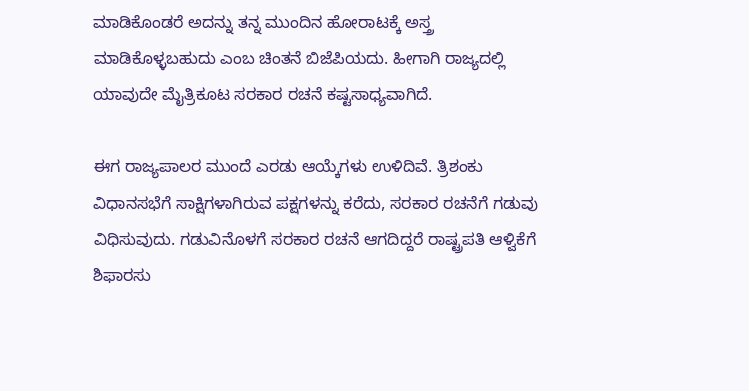ಮಾಡಿಕೊಂಡರೆ ಅದನ್ನು ತನ್ನ ಮುಂದಿನ ಹೋರಾಟಕ್ಕೆ ಅಸ್ತ್ರ ಮಾಡಿಕೊಳ್ಳಬಹುದು ಎಂಬ ಚಿಂತನೆ ಬಿಜೆಪಿಯದು. ಹೀಗಾಗಿ ರಾಜ್ಯದಲ್ಲಿ ಯಾವುದೇ ಮೈತ್ರಿಕೂಟ ಸರಕಾರ ರಚನೆ ಕಷ್ಟಸಾಧ್ಯವಾಗಿದೆ.

ಈಗ ರಾಜ್ಯಪಾಲರ ಮುಂದೆ ಎರಡು ಆಯ್ಕೆಗಳು ಉಳಿದಿವೆ. ತ್ರಿಶಂಕು ವಿಧಾನಸಭೆಗೆ ಸಾಕ್ಷಿಗಳಾಗಿರುವ ಪಕ್ಷಗಳನ್ನು ಕರೆದು, ಸರಕಾರ ರಚನೆಗೆ ಗಡುವು ವಿಧಿಸುವುದು. ಗಡುವಿನೊಳಗೆ ಸರಕಾರ ರಚನೆ ಆಗದಿದ್ದರೆ ರಾಷ್ಟ್ರಪತಿ ಆಳ್ವಿಕೆಗೆ ಶಿಫಾರಸು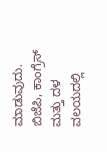ಮಾಡುವುದು. ಬಿಜೆಪಿ, ಕಾಂಗ್ರೆಸ್‌ ಮತ್ತು ದಳ ವಲಯದಲ್ಲಿ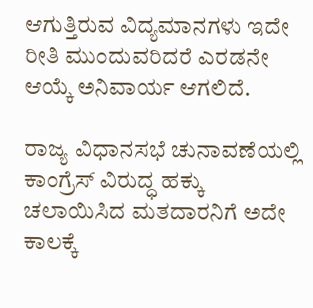ಆಗುತ್ತಿರುವ ವಿದ್ಯಮಾನಗಳು ಇದೇ ರೀತಿ ಮುಂದುವರಿದರೆ ಎರಡನೇ ಆಯ್ಕೆ ಅನಿವಾರ್ಯ ಆಗಲಿದೆ.

ರಾಜ್ಯ ವಿಧಾನಸಭೆ ಚುನಾವಣೆಯಲ್ಲಿ ಕಾಂಗ್ರೆಸ್‌ ವಿರುದ್ಧ ಹಕ್ಕು ಚಲಾಯಿಸಿದ ಮತದಾರನಿಗೆ ಅದೇ ಕಾಲಕ್ಕೆ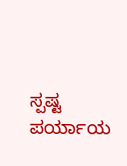ಸ್ಪಷ್ಟ ಪರ್ಯಾಯ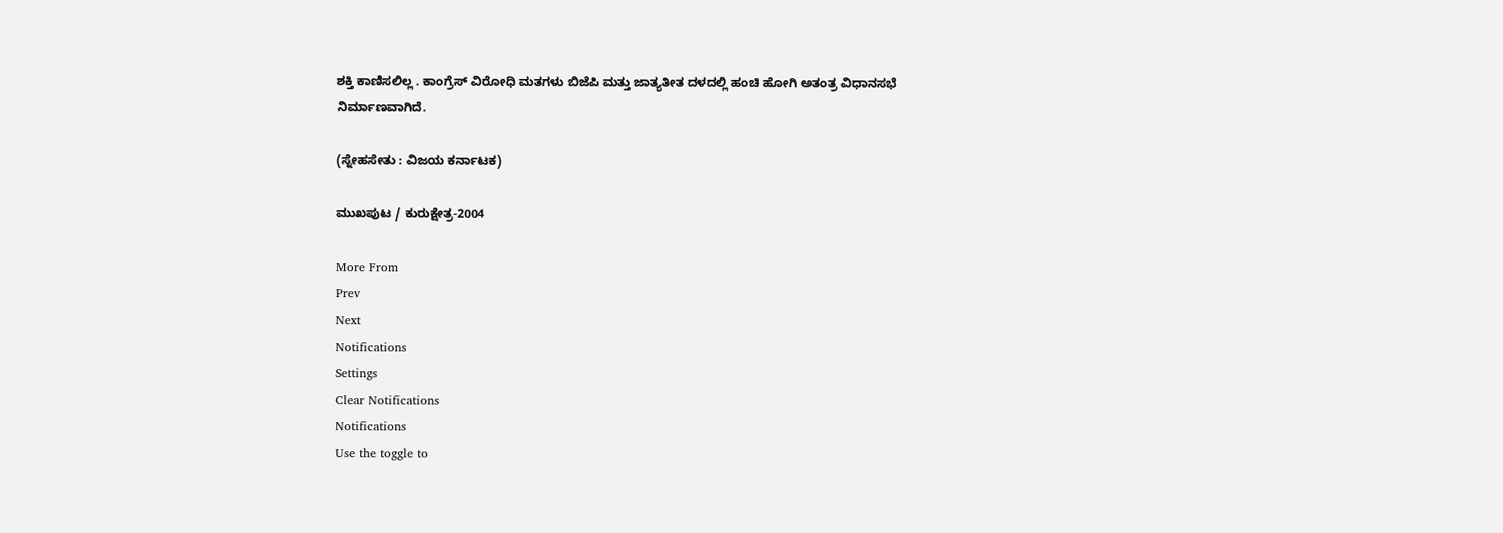ಶಕ್ತಿ ಕಾಣಿಸಲಿಲ್ಲ . ಕಾಂಗ್ರೆಸ್‌ ವಿರೋಧಿ ಮತಗಳು ಬಿಜೆಪಿ ಮತ್ತು ಜಾತ್ಯತೀತ ದಳದಲ್ಲಿ ಹಂಚಿ ಹೋಗಿ ಅತಂತ್ರ ವಿಧಾನಸಭೆ ನಿರ್ಮಾಣವಾಗಿದೆ.

(ಸ್ನೇಹಸೇತು : ವಿಜಯ ಕರ್ನಾಟಕ)

ಮುಖಪುಟ / ಕುರುಕ್ಷೇತ್ರ-2004

More From
Prev
Next
Notifications
Settings
Clear Notifications
Notifications
Use the toggle to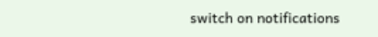switch on notifications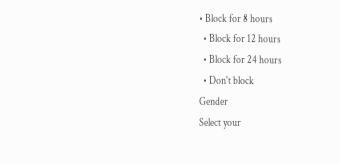• Block for 8 hours
  • Block for 12 hours
  • Block for 24 hours
  • Don't block
Gender
Select your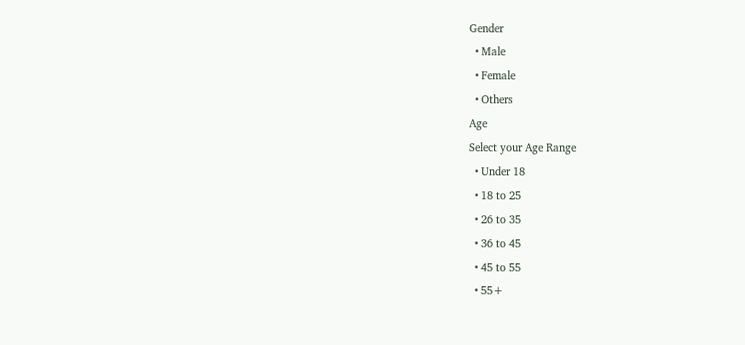Gender
  • Male
  • Female
  • Others
Age
Select your Age Range
  • Under 18
  • 18 to 25
  • 26 to 35
  • 36 to 45
  • 45 to 55
  • 55+